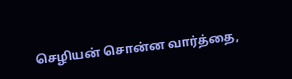செழியன் சொன்ன வார்த்தை,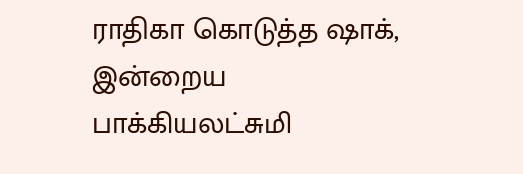ராதிகா கொடுத்த ஷாக், இன்றைய பாக்கியலட்சுமி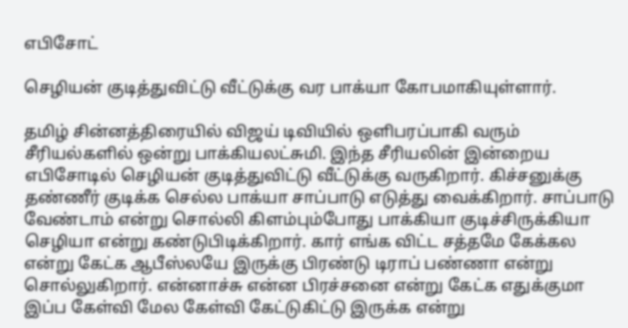எபிசோட்

செழியன் குடித்துவிட்டு வீட்டுக்கு வர பாக்யா கோபமாகியுள்ளார்.

தமிழ் சின்னத்திரையில் விஜய் டிவியில் ஒளிபரப்பாகி வரும் சீரியல்களில் ஒன்று பாக்கியலட்சுமி. இந்த சீரியலின் இன்றைய எபிசோடில் செழியன் குடித்துவிட்டு வீட்டுக்கு வருகிறார். கிச்சனுக்கு தண்ணீர் குடிக்க செல்ல பாக்யா சாப்பாடு எடுத்து வைக்கிறார். சாப்பாடு வேண்டாம் என்று சொல்லி கிளம்பும்போது பாக்கியா குடிச்சிருக்கியா செழியா என்று கண்டுபிடிக்கிறார். கார் எங்க விட்ட சத்தமே கேக்கல என்று கேட்க ஆபீஸ்லயே இருக்கு பிரண்டு டிராப் பண்ணா என்று சொல்லுகிறார். என்னாச்சு என்ன பிரச்சனை என்று கேட்க எதுக்குமா இப்ப கேள்வி மேல கேள்வி கேட்டுகிட்டு இருக்க என்று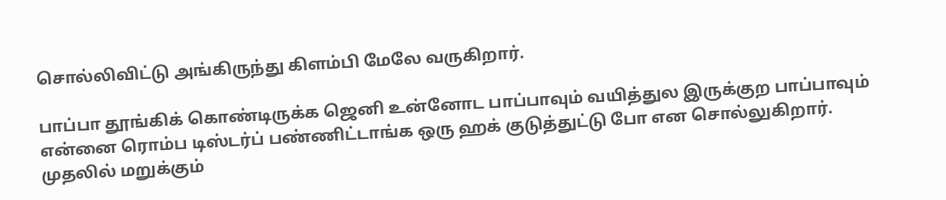சொல்லிவிட்டு அங்கிருந்து கிளம்பி மேலே வருகிறார்.

பாப்பா தூங்கிக் கொண்டிருக்க ஜெனி உன்னோட பாப்பாவும் வயித்துல இருக்குற பாப்பாவும் என்னை ரொம்ப டிஸ்டர்ப் பண்ணிட்டாங்க ஒரு ஹக் குடுத்துட்டு போ என சொல்லுகிறார். முதலில் மறுக்கும்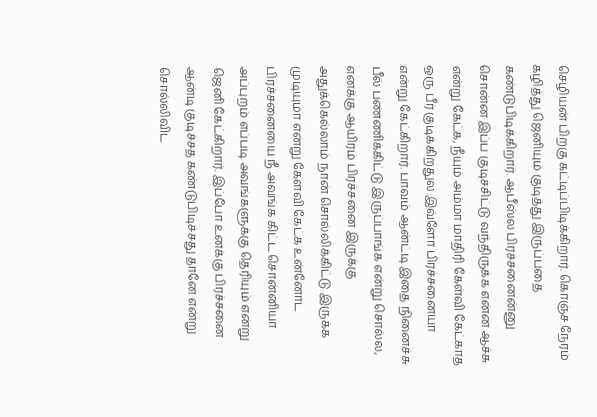செழியன் பிறகு கட்டிப்பிடிக்கிறார். கொஞ்ச நேரம் கழித்து ஜெனியும் குடித்து இருப்பதை கண்டுபிடிக்கிறார். ஆபீஸ்ல பிரச்சனைன்னு சொன்ன இப்ப குடிச்சிட்டு வந்திருக்க என்ன ஆச்சு என்று கேட்க, நீயும் அம்மா மாதிரி கேள்வி கேட்காத ஒரு பீர் குடிக்கிறதுல இவ்ளோ பிரச்சனையா என்று கேட்கிறார். பாவம் ஆன்ட்டி இதை நினைச்சு பீல் பண்ணிக்கிட்டு இருப்பாங்க என்று சொல்ல, எனக்கு ஆயிரம் பிரச்சனை இருக்கு அதுக்கெல்லாம் நான் சொல்லிக்கிட்டு இருக்க முடியுமா என்று கேள்வி கேட்க உன்னோட பிரச்சனையை நீ அவங்க கிட்ட சொன்னியா அப்புறம் எப்படி அவங்களுக்கு தெரியும் என்று ஜெனி கேட்கிறார். இப்போ உனக்கு பிரச்சனை ஆன்டி குடிச்சத கண்டுபிடிச்சது தானே என்று சொல்லிவிட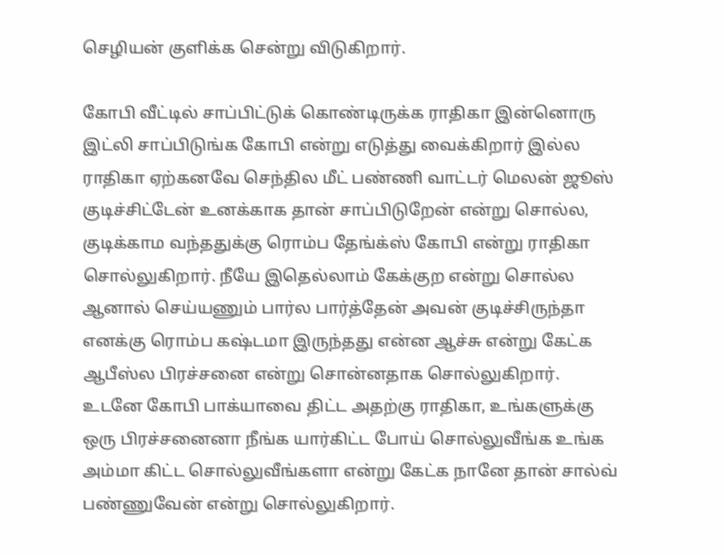செழியன் குளிக்க சென்று விடுகிறார்.

கோபி வீட்டில் சாப்பிட்டுக் கொண்டிருக்க ராதிகா இன்னொரு இட்லி சாப்பிடுங்க கோபி என்று எடுத்து வைக்கிறார் இல்ல ராதிகா ஏற்கனவே செந்தில மீட் பண்ணி வாட்டர் மெலன் ஜூஸ் குடிச்சிட்டேன் உனக்காக தான் சாப்பிடுறேன் என்று சொல்ல, குடிக்காம வந்ததுக்கு ரொம்ப தேங்க்ஸ் கோபி என்று ராதிகா சொல்லுகிறார். நீயே இதெல்லாம் கேக்குற என்று சொல்ல ஆனால் செய்யணும் பார்ல பார்த்தேன் அவன் குடிச்சிருந்தா எனக்கு ரொம்ப கஷ்டமா இருந்தது என்ன ஆச்சு என்று கேட்க ஆபீஸ்ல பிரச்சனை என்று சொன்னதாக சொல்லுகிறார். உடனே கோபி பாக்யாவை திட்ட அதற்கு ராதிகா, உங்களுக்கு ஒரு பிரச்சனைனா நீங்க யார்கிட்ட போய் சொல்லுவீங்க உங்க அம்மா கிட்ட சொல்லுவீங்களா என்று கேட்க நானே தான் சால்வ் பண்ணுவேன் என்று சொல்லுகிறார்.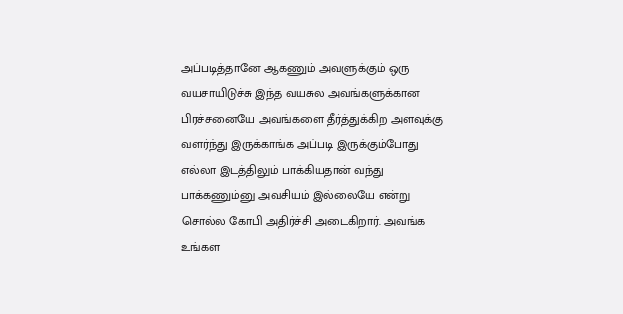அப்படித்தானே ஆகணும் அவளுக்கும் ஒரு வயசாயிடுச்சு இந்த வயசுல அவங்களுக்கான பிரச்சனையே அவங்களை தீர்த்துக்கிற அளவுக்கு வளர்ந்து இருக்காங்க அப்படி இருக்கும்போது எல்லா இடத்திலும் பாக்கியதான் வந்து பாக்கணும்னு அவசியம் இல்லையே என்று சொல்ல கோபி அதிர்ச்சி அடைகிறார். அவங்க உங்கள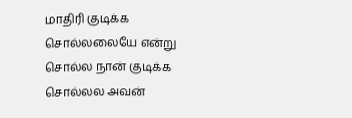மாதிரி குடிக்க சொல்லலையே என்று சொல்ல நான் குடிக்க சொல்லல அவன்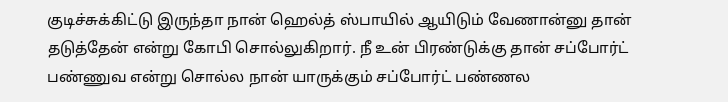குடிச்சுக்கிட்டு இருந்தா நான் ஹெல்த் ஸ்பாயில் ஆயிடும் வேணான்னு தான் தடுத்தேன் என்று கோபி சொல்லுகிறார். நீ உன் பிரண்டுக்கு தான் சப்போர்ட் பண்ணுவ என்று சொல்ல நான் யாருக்கும் சப்போர்ட் பண்ணல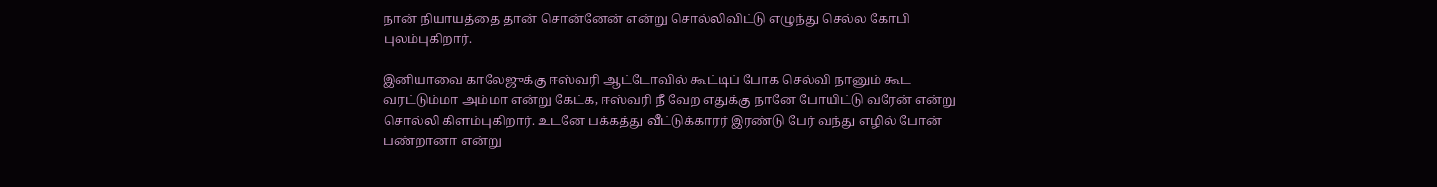நான் நியாயத்தை தான் சொன்னேன் என்று சொல்லிவிட்டு எழுந்து செல்ல கோபி புலம்புகிறார்.

இனியாவை காலேஜுக்கு ஈஸ்வரி ஆட்டோவில் கூட்டிப் போக செல்வி நானும் கூட வரட்டும்மா அம்மா என்று கேட்க, ஈஸ்வரி நீ வேற எதுக்கு நானே போயிட்டு வரேன் என்று சொல்லி கிளம்புகிறார். உடனே பக்கத்து வீட்டுக்காரர் இரண்டு பேர் வந்து எழில் போன் பண்றானா என்று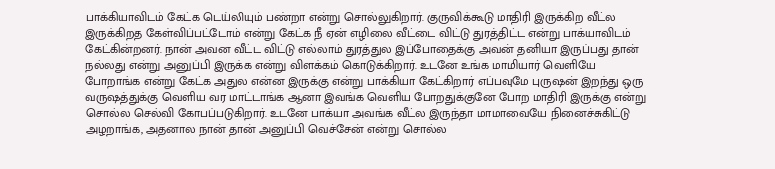பாக்கியாவிடம் கேட்க டெய்லியும் பண்றா என்று சொல்லுகிறார். குருவிக்கூடு மாதிரி இருக்கிற வீட்ல இருக்கிறத கேள்விப்பட்டோம் என்று கேட்க நீ ஏன் எழிலை வீட்டை விட்டு துரத்திட்ட என்று பாக்யாவிடம் கேட்கின்றனர். நான் அவன வீட்ட விட்டு எல்லாம் துரத்துல இப்போதைக்கு அவன் தனியா இருப்பது தான் நல்லது என்று அனுப்பி இருக்க என்று விளக்கம் கொடுக்கிறார். உடனே உங்க மாமியார் வெளியே போறாங்க என்று கேட்க அதுல என்ன இருக்கு என்று பாக்கியா கேட்கிறார் எப்பவுமே புருஷன் இறந்து ஒரு வருஷத்துக்கு வெளிய வர மாட்டாங்க ஆனா இவங்க வெளிய போறதுக்குனே போற மாதிரி இருக்கு என்று சொல்ல செல்வி கோபப்படுகிறார். உடனே பாக்யா அவங்க வீட்ல இருந்தா மாமாவையே நினைச்சுகிட்டு அழறாங்க, அதனால நான் தான் அனுப்பி வெச்சேன் என்று சொல்ல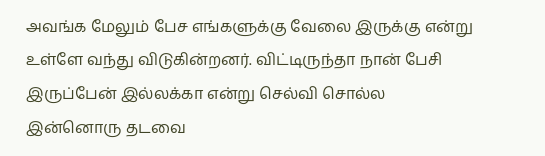அவங்க மேலும் பேச எங்களுக்கு வேலை இருக்கு என்று உள்ளே வந்து விடுகின்றனர். விட்டிருந்தா நான் பேசி இருப்பேன் இல்லக்கா என்று செல்வி சொல்ல இன்னொரு தடவை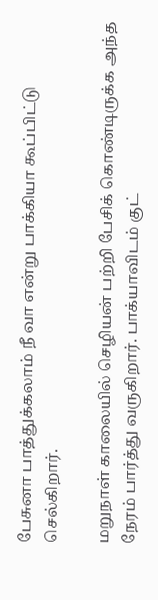பேசுனா பாத்துக்கலாம் நீ வா என்று பாக்கியா கூப்பிட்டு செல்கிறார்.

மறுநாள் காலையில் செழியன் பற்றி பேசிக் கொண்டிருக்க அந்த நேரம் பார்த்து வருகிறார். பாக்யாவிடம் குட்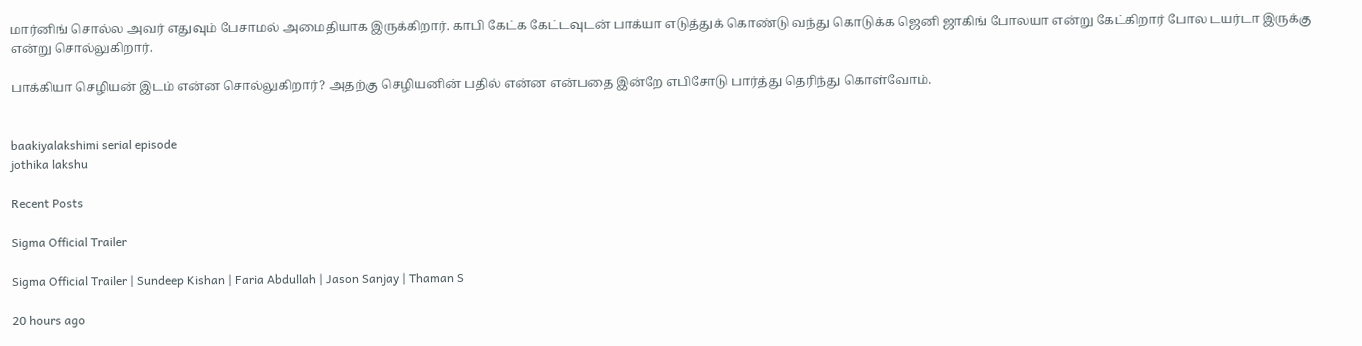மார்னிங் சொல்ல அவர் எதுவும் பேசாமல் அமைதியாக இருக்கிறார். காபி கேட்க கேட்டவுடன் பாக்யா எடுத்துக் கொண்டு வந்து கொடுக்க ஜெனி ஜாகிங் போலயா என்று கேட்கிறார் போல டயர்டா இருக்கு என்று சொல்லுகிறார்.

பாக்கியா செழியன் இடம் என்ன சொல்லுகிறார்? அதற்கு செழியனின் பதில் என்ன என்பதை இன்றே எபிசோடு பார்த்து தெரிந்து கொள்வோம்.


baakiyalakshimi serial episode
jothika lakshu

Recent Posts

Sigma Official Trailer

Sigma Official Trailer | Sundeep Kishan | Faria Abdullah | Jason Sanjay | Thaman S

20 hours ago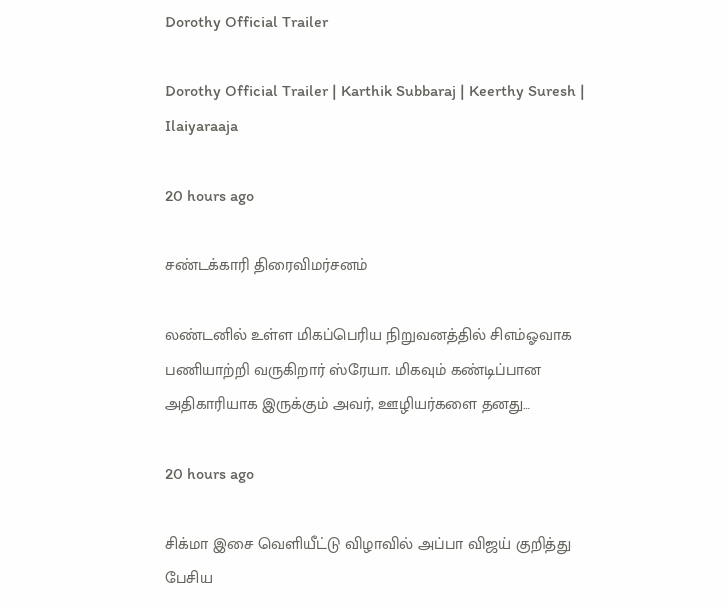Dorothy Official Trailer

Dorothy Official Trailer | Karthik Subbaraj | Keerthy Suresh | Ilaiyaraaja

20 hours ago

சண்டக்காரி திரைவிமர்சனம்

லண்டனில் உள்ள மிகப்பெரிய நிறுவனத்தில் சிஎம்ஓவாக பணியாற்றி வருகிறார் ஸ்ரேயா. மிகவும் கண்டிப்பான அதிகாரியாக இருக்கும் அவர், ஊழியர்களை தனது…

20 hours ago

சிக்மா இசை வெளியீட்டு விழாவில் அப்பா விஜய் குறித்து பேசிய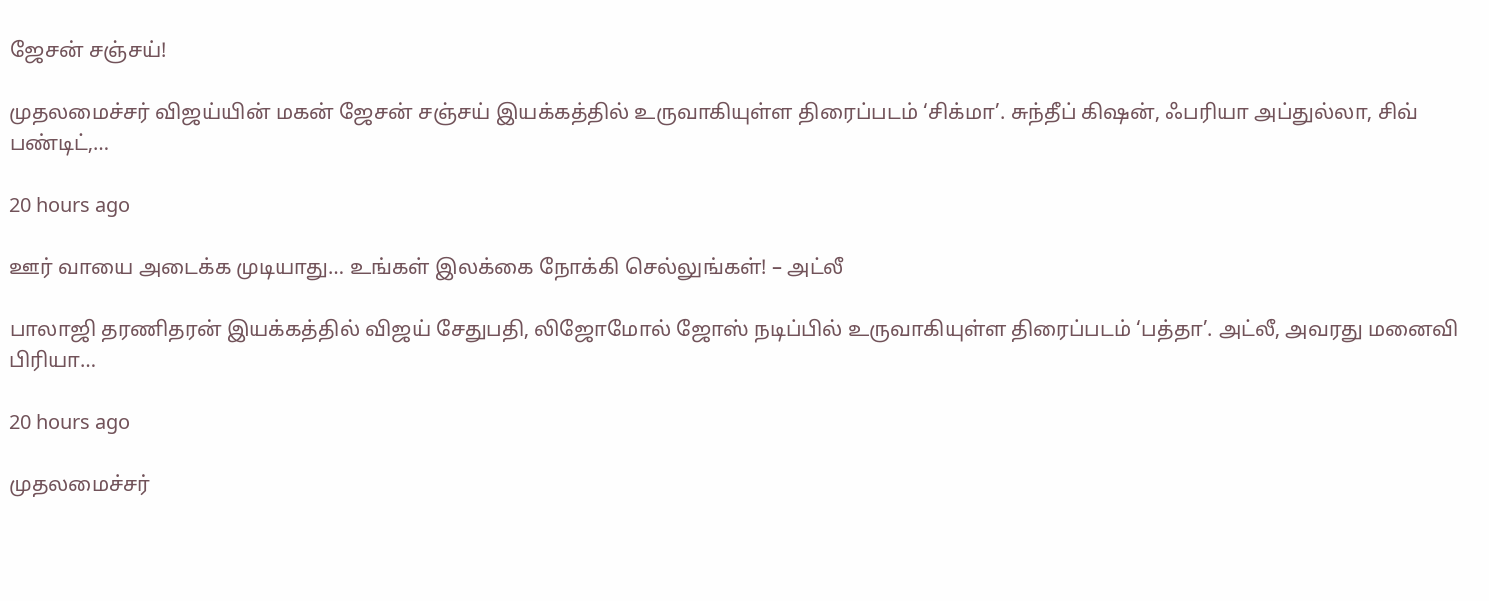ஜேசன் சஞ்சய்!

முதலமைச்சர் விஜய்யின் மகன் ஜேசன் சஞ்சய் இயக்கத்தில் உருவாகியுள்ள திரைப்படம் ‘சிக்மா’. சுந்தீப் கிஷன், ஃபரியா அப்துல்லா, சிவ் பண்டிட்,…

20 hours ago

ஊர் வாயை அடைக்க முடியாது… உங்கள் இலக்கை நோக்கி செல்லுங்கள்! – அட்லீ

பாலாஜி தரணிதரன் இயக்கத்தில் விஜய் சேதுபதி, லிஜோமோல் ஜோஸ் நடிப்பில் உருவாகியுள்ள திரைப்படம் ‘பத்தா’. அட்லீ, அவரது மனைவி பிரியா…

20 hours ago

முதலமைச்சர்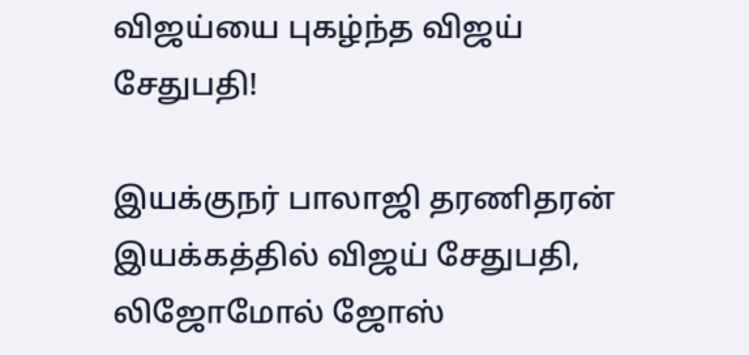விஜய்யை புகழ்ந்த விஜய் சேதுபதி!

இயக்குநர் பாலாஜி தரணிதரன் இயக்கத்தில் விஜய் சேதுபதி, லிஜோமோல் ஜோஸ்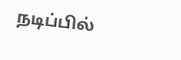நடிப்பில்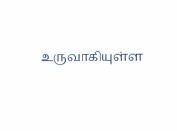உருவாகியுள்ள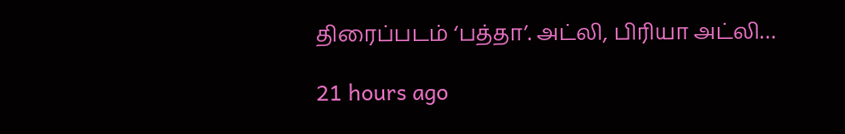திரைப்படம் ‘பத்தா’. அட்லி, பிரியா அட்லி…

21 hours ago